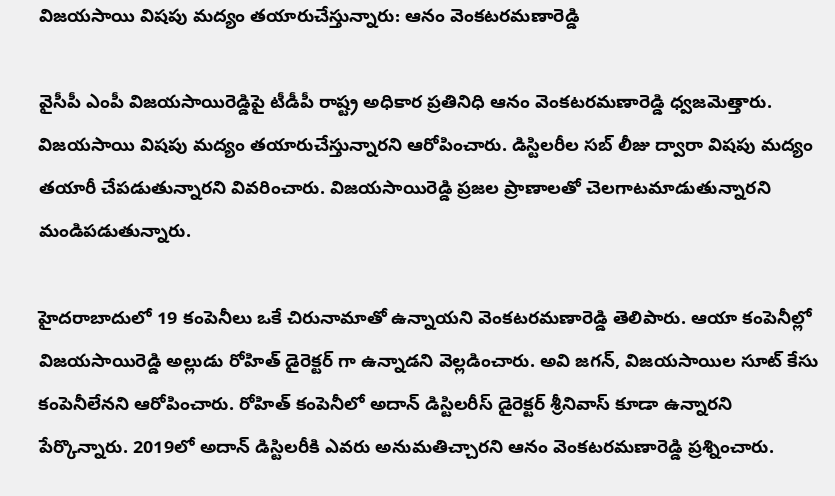విజయసాయి విషపు మద్యం తయారుచేస్తున్నారు: ఆనం వెంకటరమణారెడ్డి

వైసీపీ ఎంపీ విజయసాయిరెడ్డిపై టీడీపీ రాష్ట్ర అధికార ప్రతినిధి ఆనం వెంకటరమణారెడ్డి ధ్వజమెత్తారు. విజయసాయి విషపు మద్యం తయారుచేస్తున్నారని ఆరోపించారు. డిస్టిలరీల సబ్ లీజు ద్వారా విషపు మద్యం తయారీ చేపడుతున్నారని వివరించారు. విజయసాయిరెడ్డి ప్రజల ప్రాణాలతో చెలగాటమాడుతున్నారని మండిపడుతున్నారు.

హైదరాబాదులో 19 కంపెనీలు ఒకే చిరునామాతో ఉన్నాయని వెంకటరమణారెడ్డి తెలిపారు. ఆయా కంపెనీల్లో విజయసాయిరెడ్డి అల్లుడు రోహిత్ డైరెక్టర్ గా ఉన్నాడని వెల్లడించారు. అవి జగన్, విజయసాయిల సూట్ కేసు కంపెనీలేనని ఆరోపించారు. రోహిత్ కంపెనీలో అదాన్ డిస్టిలరీస్ డైరెక్టర్ శ్రీనివాస్ కూడా ఉన్నారని పేర్కొన్నారు. 2019లో అదాన్ డిస్టిలరీకి ఎవరు అనుమతిచ్చారని ఆనం వెంకటరమణారెడ్డి ప్రశ్నించారు.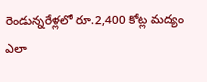రెండున్నరేళ్లలో రూ.2,400 కోట్ల మద్యం ఎలా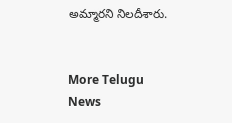అమ్మారని నిలదీశారు.


More Telugu News